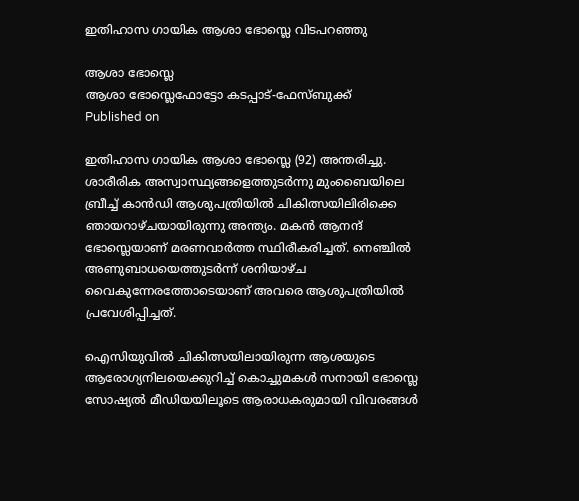ഇതിഹാസ ഗായിക ആശാ ഭോസ്ലെ വിടപറഞ്ഞു

ആശാ ഭോസ്ലെ
ആശാ ഭോസ്ലെഫോട്ടോ കടപ്പാട്-ഫേസ്ബുക്ക്
Published on

ഇതിഹാസ ഗായിക ആശാ ഭോസ്ലെ (92) അന്തരിച്ചു. ശാരീരിക അസ്വാസ്ഥ്യങ്ങളെത്തുടര്‍ന്നു മുംബൈയിലെ ബ്രീച്ച് കാന്‍ഡി ആശുപത്രിയില്‍ ചികിത്സയിലിരിക്കെ ഞായറാഴ്ചയായിരുന്നു അന്ത്യം. മകന്‍ ആനന്ദ് ഭോസ്ലെയാണ് മരണവാര്‍ത്ത സ്ഥിരീകരിച്ചത്. നെഞ്ചില്‍ അണുബാധയെത്തുടര്‍ന്ന് ശനിയാഴ്ച വൈകുന്നേരത്തോടെയാണ് അവരെ ആശുപത്രിയില്‍ പ്രവേശിപ്പിച്ചത്.

ഐസിയുവില്‍ ചികിത്സയിലായിരുന്ന ആശയുടെ ആരോഗ്യനിലയെക്കുറിച്ച് കൊച്ചുമകള്‍ സനായി ഭോസ്ലെ സോഷ്യല്‍ മീഡിയയിലൂടെ ആരാധകരുമായി വിവരങ്ങള്‍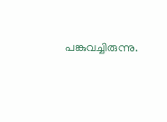പങ്കുവച്ചിരുന്നു.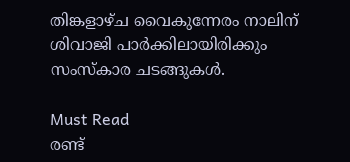തിങ്കളാഴ്ച വൈകുന്നേരം നാലിന് ശിവാജി പാര്‍ക്കിലായിരിക്കും സംസ്‌കാര ചടങ്ങുകള്‍.

Must Read
രണ്ട്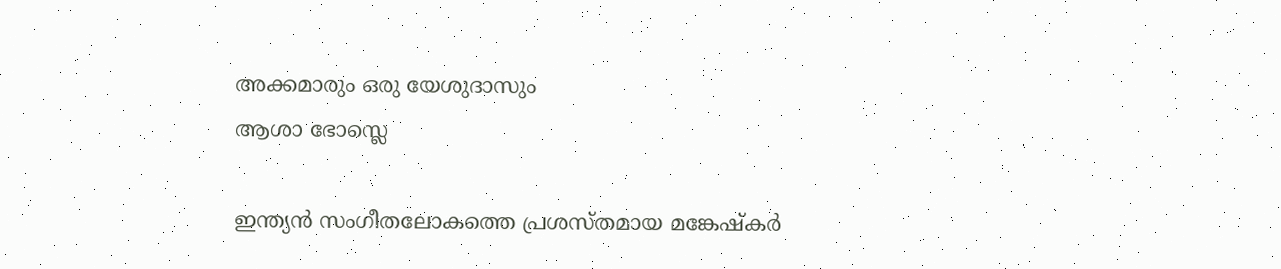അക്കമാരും ഒരു യേശുദാസും
ആശാ ഭോസ്ലെ

ഇന്ത്യന്‍ സംഗീതലോകത്തെ പ്രശസ്തമായ മങ്കേഷ്‌കര്‍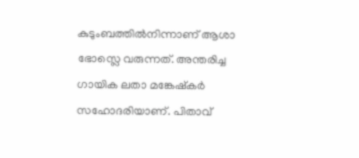കുടുംബത്തില്‍നിന്നാണ് ആശാ ഭോസ്ലെ വരുന്നത്. അന്തരിച്ച ഗായിക ലതാ മങ്കേഷ്‌കര്‍ സഹോദരിയാണ്. പിതാവ്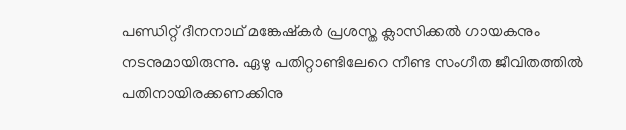പണ്ഡിറ്റ് ദീനനാഥ് മങ്കേഷ്‌കര്‍ പ്രശസ്ത ക്ലാസിക്കല്‍ ഗായകനും നടനുമായിരുന്നു. ഏഴു പതിറ്റാണ്ടിലേറെ നീണ്ട സംഗീത ജീവിതത്തില്‍ പതിനായിരക്കണക്കിനു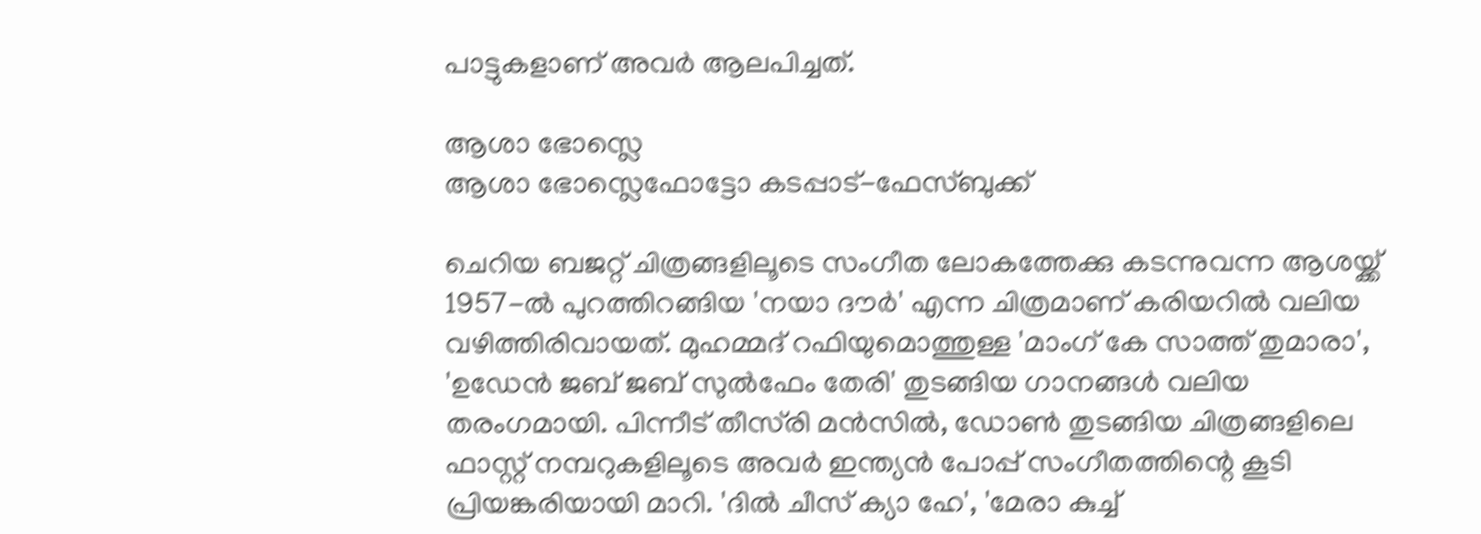പാട്ടുകളാണ് അവര്‍ ആലപിച്ചത്.

ആശാ ഭോസ്ലെ
ആശാ ഭോസ്ലെഫോട്ടോ കടപ്പാട്-ഫേസ്ബുക്ക്

ചെറിയ ബജറ്റ് ചിത്രങ്ങളിലൂടെ സംഗീത ലോകത്തേക്കു കടന്നുവന്ന ആശയ്ക്ക് 1957-ല്‍ പുറത്തിറങ്ങിയ 'നയാ ദൗര്‍' എന്ന ചിത്രമാണ് കരിയറില്‍ വലിയ വഴിത്തിരിവായത്. മുഹമ്മദ് റഫിയുമൊത്തുള്ള 'മാംഗ് കേ സാത്ത് തുമാരാ', 'ഉഡേന്‍ ജബ് ജബ് സുല്‍ഫേം തേരി' തുടങ്ങിയ ഗാനങ്ങള്‍ വലിയ തരംഗമായി. പിന്നീട് തീസ്‌രി മന്‍സില്‍, ഡോണ്‍ തുടങ്ങിയ ചിത്രങ്ങളിലെ ഫാസ്റ്റ് നമ്പറുകളിലൂടെ അവര്‍ ഇന്ത്യന്‍ പോപ്പ് സംഗീതത്തിന്റെ കൂടി പ്രിയങ്കരിയായി മാറി. 'ദില്‍ ചീസ് ക്യാ ഹേ', 'മേരാ കുച്ച്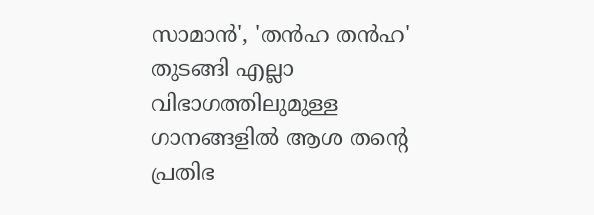സാമാന്‍', 'തന്‍ഹ തന്‍ഹ' തുടങ്ങി എല്ലാ വിഭാഗത്തിലുമുള്ള ഗാനങ്ങളില്‍ ആശ തന്റെ പ്രതിഭ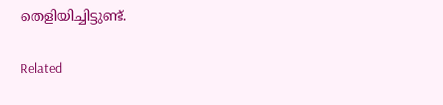തെളിയിച്ചിട്ടുണ്ട്.

Related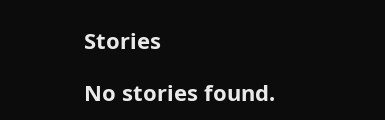Stories

No stories found.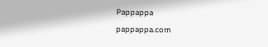Pappappa
pappappa.com